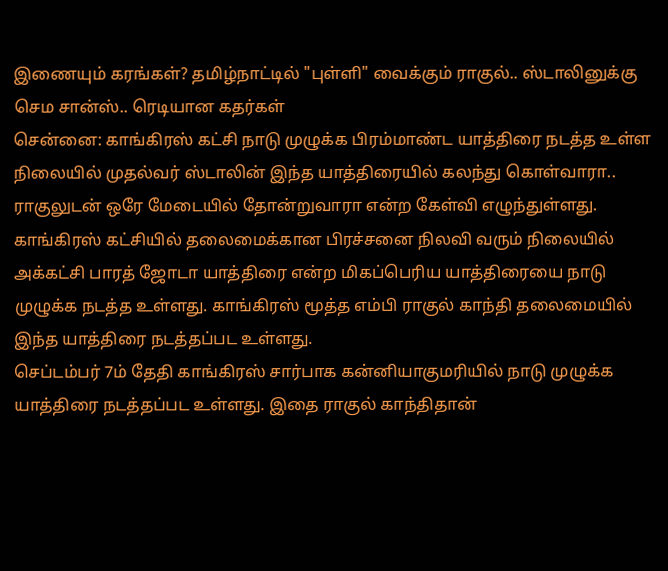இணையும் கரங்கள்? தமிழ்நாட்டில் "புள்ளி" வைக்கும் ராகுல்.. ஸ்டாலினுக்கு செம சான்ஸ்.. ரெடியான கதர்கள்
சென்னை: காங்கிரஸ் கட்சி நாடு முழுக்க பிரம்மாண்ட யாத்திரை நடத்த உள்ள நிலையில் முதல்வர் ஸ்டாலின் இந்த யாத்திரையில் கலந்து கொள்வாரா.. ராகுலுடன் ஒரே மேடையில் தோன்றுவாரா என்ற கேள்வி எழுந்துள்ளது.
காங்கிரஸ் கட்சியில் தலைமைக்கான பிரச்சனை நிலவி வரும் நிலையில் அக்கட்சி பாரத் ஜோடா யாத்திரை என்ற மிகப்பெரிய யாத்திரையை நாடு முழுக்க நடத்த உள்ளது. காங்கிரஸ் மூத்த எம்பி ராகுல் காந்தி தலைமையில் இந்த யாத்திரை நடத்தப்பட உள்ளது.
செப்டம்பர் 7ம் தேதி காங்கிரஸ் சார்பாக கன்னியாகுமரியில் நாடு முழுக்க யாத்திரை நடத்தப்பட உள்ளது. இதை ராகுல் காந்திதான்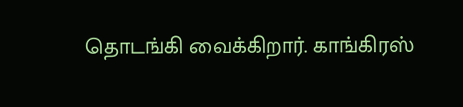தொடங்கி வைக்கிறார். காங்கிரஸ்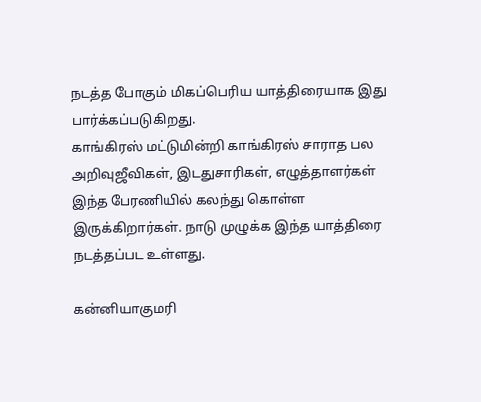நடத்த போகும் மிகப்பெரிய யாத்திரையாக இது பார்க்கப்படுகிறது.
காங்கிரஸ் மட்டுமின்றி காங்கிரஸ் சாராத பல அறிவுஜீவிகள், இடதுசாரிகள், எழுத்தாளர்கள் இந்த பேரணியில் கலந்து கொள்ள இருக்கிறார்கள். நாடு முழுக்க இந்த யாத்திரை நடத்தப்பட உள்ளது.

கன்னியாகுமரி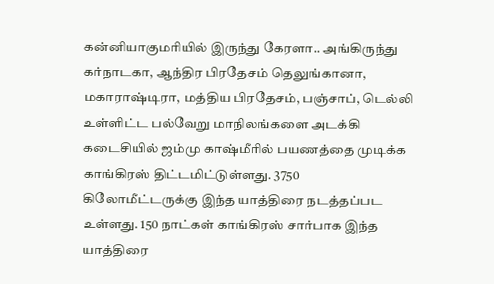கன்னியாகுமரியில் இருந்து கேரளா.. அங்கிருந்து கர்நாடகா, ஆந்திர பிரதேசம் தெலுங்கானா, மகாராஷ்டிரா, மத்திய பிரதேசம், பஞ்சாப், டெல்லி உள்ளிட்ட பல்வேறு மாநிலங்களை அடக்கி கடைசியில் ஜம்மு காஷ்மீரில் பயணத்தை முடிக்க காங்கிரஸ் திட்டமிட்டுள்ளது. 3750 கிலோமீட்டருக்கு இந்த யாத்திரை நடத்தப்பட உள்ளது. 150 நாட்கள் காங்கிரஸ் சார்பாக இந்த யாத்திரை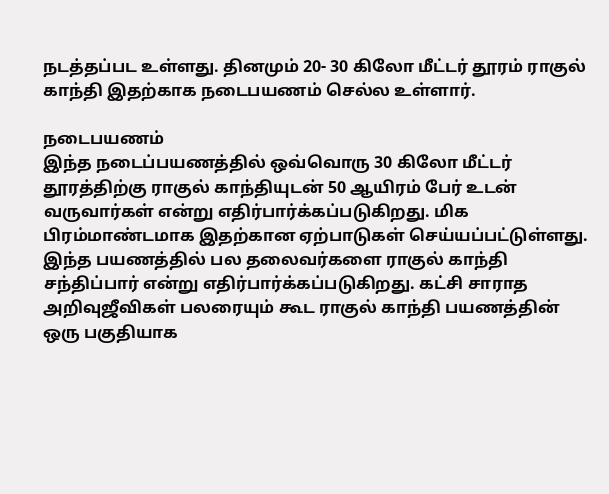நடத்தப்பட உள்ளது. தினமும் 20- 30 கிலோ மீட்டர் தூரம் ராகுல் காந்தி இதற்காக நடைபயணம் செல்ல உள்ளார்.

நடைபயணம்
இந்த நடைப்பயணத்தில் ஒவ்வொரு 30 கிலோ மீட்டர் தூரத்திற்கு ராகுல் காந்தியுடன் 50 ஆயிரம் பேர் உடன் வருவார்கள் என்று எதிர்பார்க்கப்படுகிறது. மிக பிரம்மாண்டமாக இதற்கான ஏற்பாடுகள் செய்யப்பட்டுள்ளது. இந்த பயணத்தில் பல தலைவர்களை ராகுல் காந்தி சந்திப்பார் என்று எதிர்பார்க்கப்படுகிறது. கட்சி சாராத அறிவுஜீவிகள் பலரையும் கூட ராகுல் காந்தி பயணத்தின் ஒரு பகுதியாக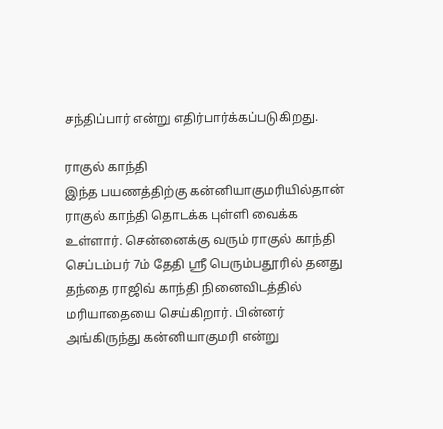சந்திப்பார் என்று எதிர்பார்க்கப்படுகிறது.

ராகுல் காந்தி
இந்த பயணத்திற்கு கன்னியாகுமரியில்தான் ராகுல் காந்தி தொடக்க புள்ளி வைக்க உள்ளார். சென்னைக்கு வரும் ராகுல் காந்தி செப்டம்பர் 7ம் தேதி ஸ்ரீ பெரும்பதூரில் தனது தந்தை ராஜிவ் காந்தி நினைவிடத்தில் மரியாதையை செய்கிறார். பின்னர் அங்கிருந்து கன்னியாகுமரி என்று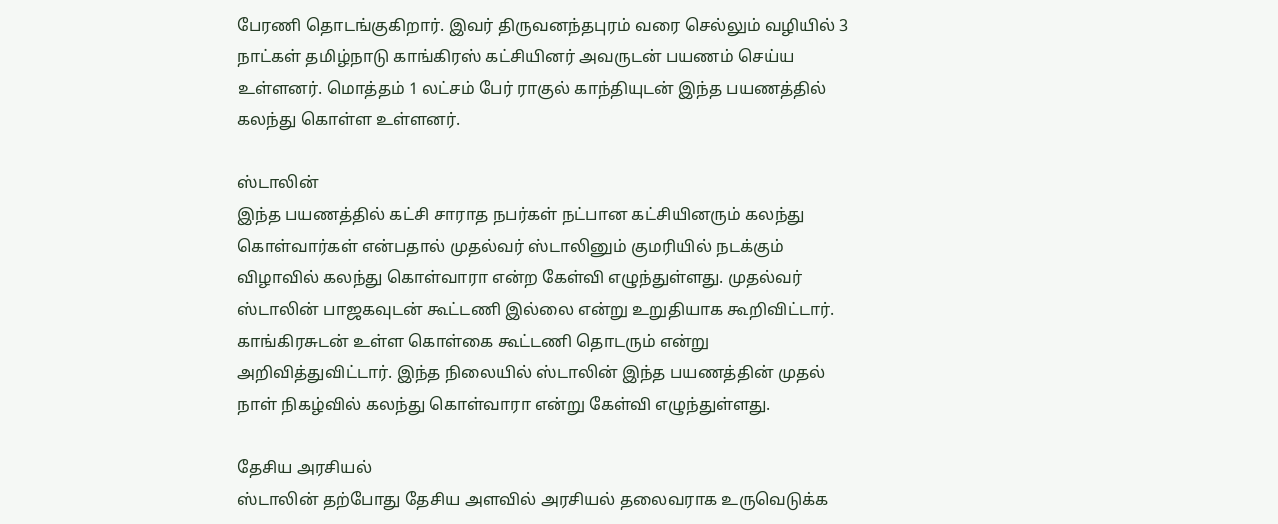பேரணி தொடங்குகிறார். இவர் திருவனந்தபுரம் வரை செல்லும் வழியில் 3 நாட்கள் தமிழ்நாடு காங்கிரஸ் கட்சியினர் அவருடன் பயணம் செய்ய உள்ளனர். மொத்தம் 1 லட்சம் பேர் ராகுல் காந்தியுடன் இந்த பயணத்தில் கலந்து கொள்ள உள்ளனர்.

ஸ்டாலின்
இந்த பயணத்தில் கட்சி சாராத நபர்கள் நட்பான கட்சியினரும் கலந்து கொள்வார்கள் என்பதால் முதல்வர் ஸ்டாலினும் குமரியில் நடக்கும் விழாவில் கலந்து கொள்வாரா என்ற கேள்வி எழுந்துள்ளது. முதல்வர் ஸ்டாலின் பாஜகவுடன் கூட்டணி இல்லை என்று உறுதியாக கூறிவிட்டார். காங்கிரசுடன் உள்ள கொள்கை கூட்டணி தொடரும் என்று அறிவித்துவிட்டார். இந்த நிலையில் ஸ்டாலின் இந்த பயணத்தின் முதல் நாள் நிகழ்வில் கலந்து கொள்வாரா என்று கேள்வி எழுந்துள்ளது.

தேசிய அரசியல்
ஸ்டாலின் தற்போது தேசிய அளவில் அரசியல் தலைவராக உருவெடுக்க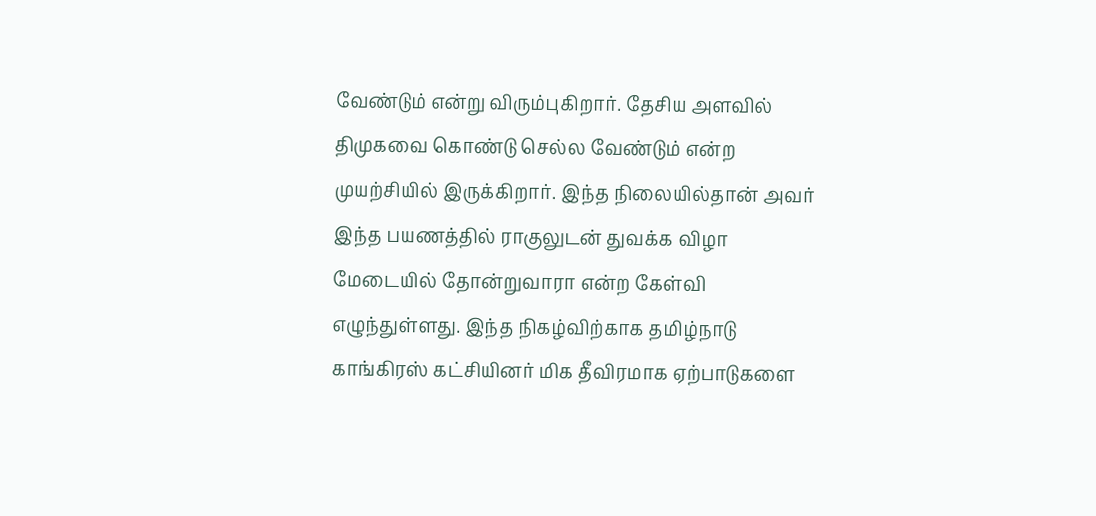வேண்டும் என்று விரும்புகிறார். தேசிய அளவில் திமுகவை கொண்டு செல்ல வேண்டும் என்ற முயற்சியில் இருக்கிறார். இந்த நிலையில்தான் அவர் இந்த பயணத்தில் ராகுலுடன் துவக்க விழா மேடையில் தோன்றுவாரா என்ற கேள்வி எழுந்துள்ளது. இந்த நிகழ்விற்காக தமிழ்நாடு காங்கிரஸ் கட்சியினர் மிக தீவிரமாக ஏற்பாடுகளை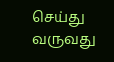செய்து வருவது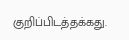குறிப்பிடத்தக்கது.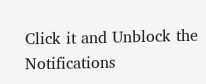Click it and Unblock the Notifications